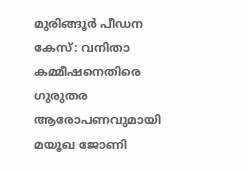മുരിങ്ങൂർ പീഡന കേസ്: വനിതാ കമ്മീഷനെതിരെ ഗുരുതര ആരോപണവുമായി മയൂഖ ജോണി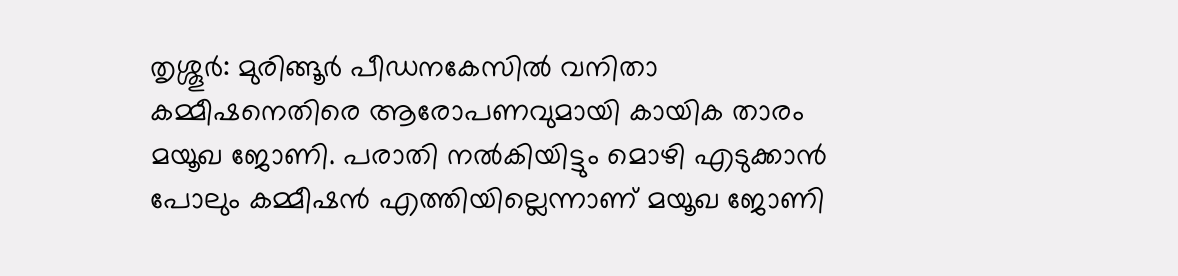തൃശ്ശൂർ: മുരിങ്ങൂർ പീഡനകേസിൽ വനിതാ കമ്മീഷനെതിരെ ആരോപണവുമായി കായിക താരം മയൂഖ ജോണി. പരാതി നൽകിയിട്ടും മൊഴി എടുക്കാൻ പോലും കമ്മീഷൻ എത്തിയില്ലെന്നാണ് മയൂഖ ജോണി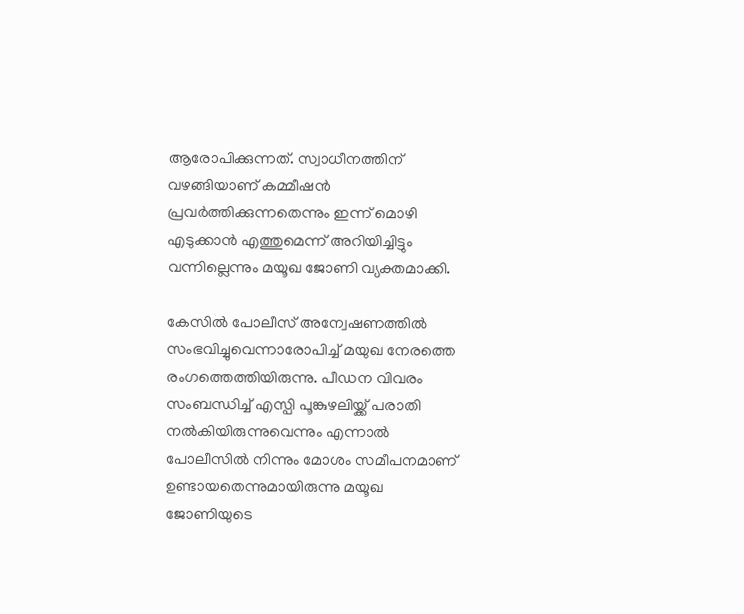ആരോപിക്കുന്നത്. സ്വാധീനത്തിന് വഴങ്ങിയാണ് കമ്മീഷൻ പ്രവർത്തിക്കുന്നതെന്നും ഇന്ന് മൊഴി എടുക്കാൻ എത്തുമെന്ന് അറിയിച്ചിട്ടും വന്നില്ലെന്നും മയൂഖ ജോണി വ്യക്തമാക്കി.

കേസിൽ പോലീസ് അന്വേഷണത്തിൽ സംഭവിച്ചുവെന്നാരോപിച്ച് മയുഖ നേരത്തെ രംഗത്തെത്തിയിരുന്നു. പീഡന വിവരം സംബന്ധിച്ച് എസ്പി പൂങ്കുഴലിയ്ക്ക് പരാതി നൽകിയിരുന്നുവെന്നും എന്നാൽ പോലീസിൽ നിന്നും മോശം സമീപനമാണ് ഉണ്ടായതെന്നുമായിരുന്നു മയൂഖ ജോണിയുടെ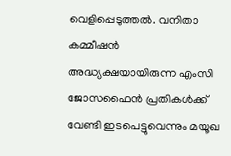വെളിപ്പെടുത്തൽ. വനിതാ കമ്മീഷൻ അദ്ധ്യക്ഷയായിരുന്ന എംസി ജോസഫൈൻ പ്രതികൾക്ക് വേണ്ടി ഇടപെട്ടുവെന്നും മയൂഖ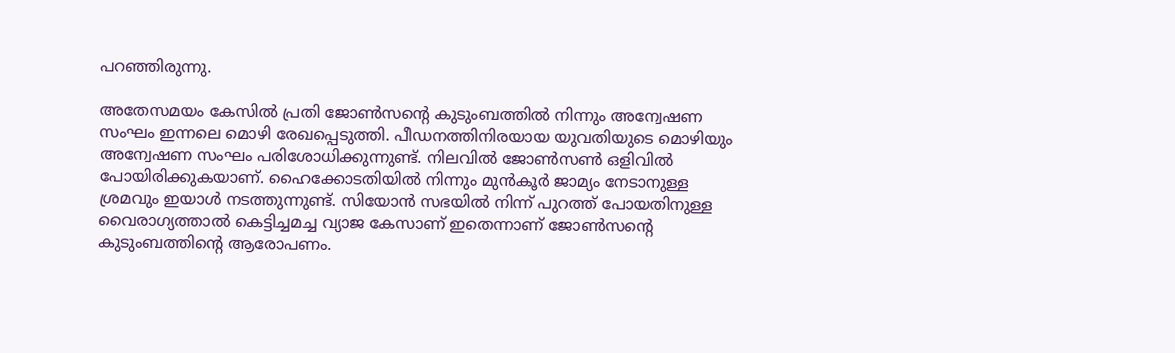പറഞ്ഞിരുന്നു.

അതേസമയം കേസിൽ പ്രതി ജോൺസന്റെ കുടുംബത്തിൽ നിന്നും അന്വേഷണ സംഘം ഇന്നലെ മൊഴി രേഖപ്പെടുത്തി. പീഡനത്തിനിരയായ യുവതിയുടെ മൊഴിയും അന്വേഷണ സംഘം പരിശോധിക്കുന്നുണ്ട്. നിലവിൽ ജോൺസൺ ഒളിവിൽ പോയിരിക്കുകയാണ്. ഹൈക്കോടതിയിൽ നിന്നും മുൻകൂർ ജാമ്യം നേടാനുള്ള ശ്രമവും ഇയാൾ നടത്തുന്നുണ്ട്. സിയോൻ സഭയിൽ നിന്ന് പുറത്ത് പോയതിനുള്ള വൈരാഗ്യത്താൽ കെട്ടിച്ചമച്ച വ്യാജ കേസാണ് ഇതെന്നാണ് ജോൺസന്റെ കുടുംബത്തിന്റെ ആരോപണം.